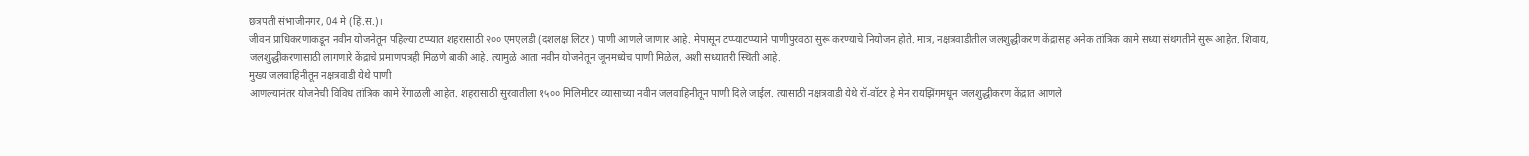छत्रपती संभाजीनगर, 04 मे (हिं.स.)।
जीवन प्राधिकरणाकडून नवीन योजनेतून पहिल्या टप्प्यात शहरासाठी २०० एमएलडी (दशलक्ष लिटर) पाणी आणले जाणार आहे. मेपासून टप्प्याटप्प्याने पाणीपुरवठा सुरू करण्याचे नियोजन होते. मात्र, नक्षत्रवाडीतील जलशुद्धीकरण केंद्रासह अनेक तांत्रिक कामे सध्या संथगतीने सुरू आहेत. शिवाय, जलशुद्धीकरणासाठी लागणारे केंद्राचे प्रमाणपत्रही मिळणे बाकी आहे. त्यामुळे आता नवीन योजनेतून जूनमध्येच पाणी मिळेल, अशी सध्यातरी स्थिती आहे.
मुख्य जलवाहिनीतून नक्षत्रवाडी येथे पाणी
आणल्यानंतर योजनेची विविध तांत्रिक कामे रेंगाळली आहेत. शहरासाठी सुरवातीला १५०० मिलिमीटर व्यासाच्या नवीन जलवाहिनीतून पाणी दिले जाईल. त्यासाठी नक्षत्रवाडी येथे रॉ-वॉटर हे मेन रायझिंगमधून जलशुद्धीकरण केंद्रात आणले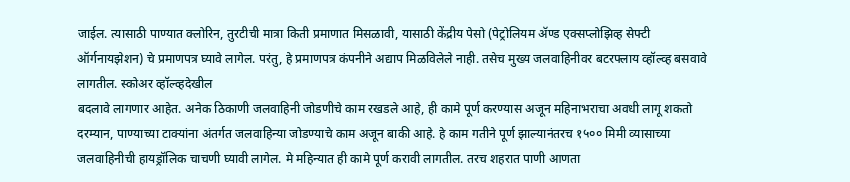जाईल. त्यासाठी पाण्यात क्लोरिन, तुरटीची मात्रा किती प्रमाणात मिसळावी, यासाठी केंद्रीय पेसो (पेट्रोलियम ॲण्ड एक्सप्लोझिव्ह सेफ्टी ऑर्गनायझेशन) चे प्रमाणपत्र घ्यावे लागेल. परंतु, हे प्रमाणपत्र कंपनीने अद्याप मिळविलेले नाही. तसेच मुख्य जलवाहिनीवर बटरफ्लाय व्हॉल्व्ह बसवावे लागतील. स्कोअर व्हॉल्व्हदेखील
बदलावे लागणार आहेत. अनेक ठिकाणी जलवाहिनी जोडणीचे काम रखडले आहे, ही कामे पूर्ण करण्यास अजून महिनाभराचा अवधी लागू शकतो
दरम्यान, पाण्याच्या टाक्यांना अंतर्गत जलवाहिन्या जोडण्याचे काम अजून बाकी आहे. हे काम गतीने पूर्ण झाल्यानंतरच १५०० मिमी व्यासाच्या जलवाहिनीची हायड्रॉलिक चाचणी घ्यावी लागेल. मे महिन्यात ही कामे पूर्ण करावी लागतील. तरच शहरात पाणी आणता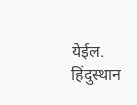येईल.
हिंदुस्थान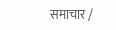समाचार /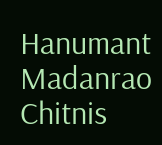Hanumant Madanrao Chitnis